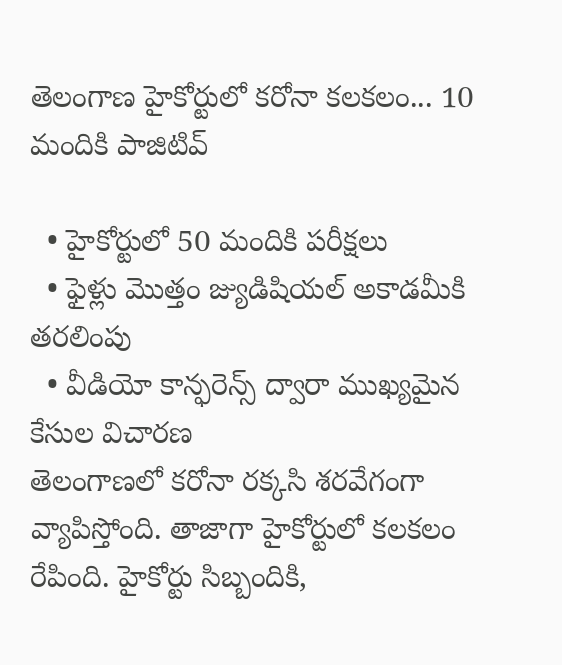తెలంగాణ హైకోర్టులో కరోనా కలకలం... 10 మందికి పాజిటివ్

  • హైకోర్టులో 50 మందికి పరీక్షలు
  • ఫైళ్లు మొత్తం జ్యుడిషియల్ అకాడమీకి తరలింపు
  • వీడియో కాన్ఫరెన్స్ ద్వారా ముఖ్యమైన కేసుల విచారణ
తెలంగాణలో కరోనా రక్కసి శరవేగంగా వ్యాపిస్తోంది. తాజాగా హైకోర్టులో కలకలం రేపింది. హైకోర్టు సిబ్బందికి,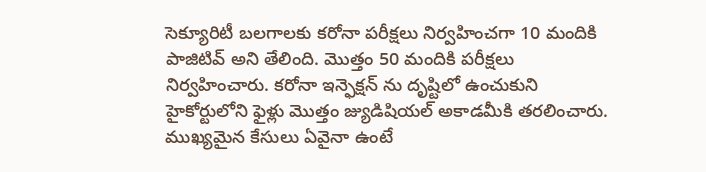సెక్యూరిటీ బలగాలకు కరోనా పరీక్షలు నిర్వహించగా 10 మందికి పాజిటివ్ అని తేలింది. మొత్తం 50 మందికి పరీక్షలు నిర్వహించారు. కరోనా ఇన్ఫెక్షన్ ను దృష్టిలో ఉంచుకుని హైకోర్టులోని ఫైళ్లు మొత్తం జ్యుడిషియల్ అకాడమీకి తరలించారు. ముఖ్యమైన కేసులు ఏవైనా ఉంటే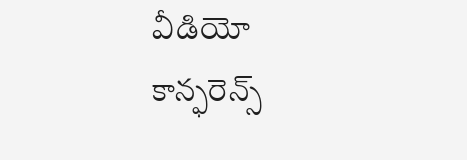వీడియో కాన్ఫరెన్స్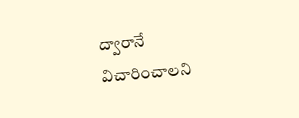ద్వారానే విచారించాలని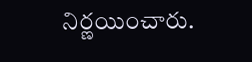నిర్ణయించారు.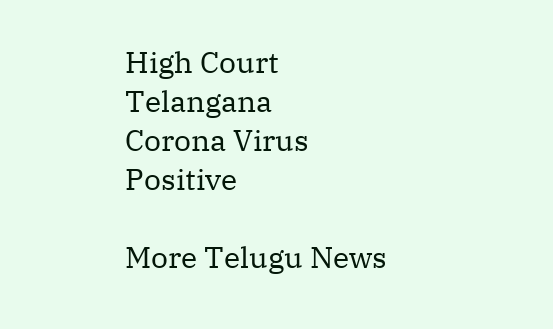High Court
Telangana
Corona Virus
Positive

More Telugu News